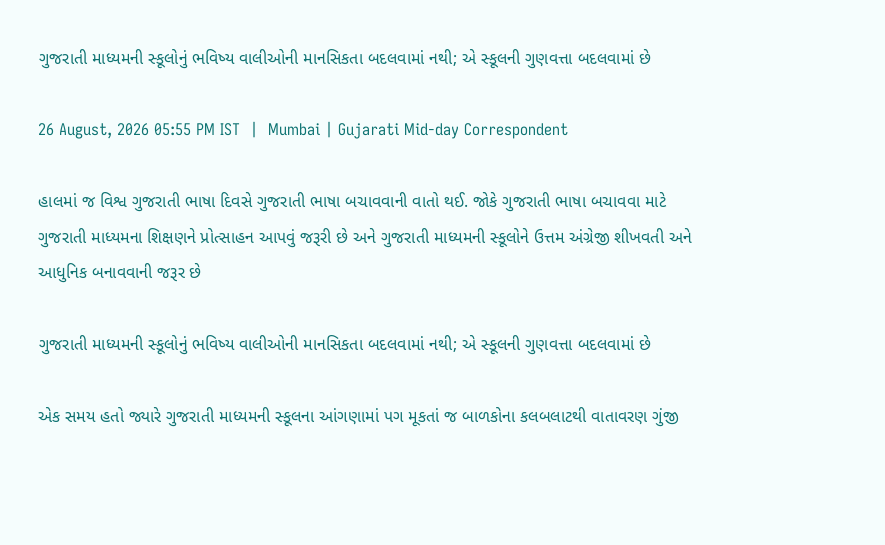ગુજરાતી માધ્યમની સ્કૂલોનું ભવિષ્ય વાલીઓની માનસિકતા બદલવામાં નથી; એ સ્કૂલની ગુણવત્તા બદલવામાં છે

26 August, 2026 05:55 PM IST  |  Mumbai | Gujarati Mid-day Correspondent

હાલમાં જ વિશ્વ ગુજરાતી ભાષા દિવસે ગુજરાતી ભાષા બચાવવાની વાતો થઈ. જોકે ગુજરાતી ભાષા બચાવવા માટે ગુજરાતી માધ્યમના શિક્ષણને પ્રોત્સાહન આપવું જરૂરી છે અને ગુજરાતી માધ્યમની સ્કૂલોને ઉત્તમ અંગ્રેજી શીખવતી અને આધુનિક બનાવવાની જરૂર છે

ગુજરાતી માધ્યમની સ્કૂલોનું ભવિષ્ય વાલીઓની માનસિકતા બદલવામાં નથી; એ સ્કૂલની ગુણવત્તા બદલવામાં છે

એક સમય હતો જ્યારે ગુજરાતી માધ્યમની સ્કૂલના આંગણામાં પગ મૂકતાં જ બાળકોના કલબલાટથી વાતાવરણ ગુંજી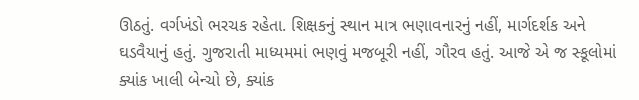ઊઠતું. વર્ગખંડો ભરચક રહેતા. શિક્ષકનું સ્થાન માત્ર ભણાવનારનું નહીં, માર્ગદર્શક અને ઘડવૈયાનું હતું. ગુજરાતી માધ્યમમાં ભણવું મજબૂરી નહીં, ગૌરવ હતું. આજે એ જ સ્કૂલોમાં ક્યાંક ખાલી બેન્ચો છે, ક્યાંક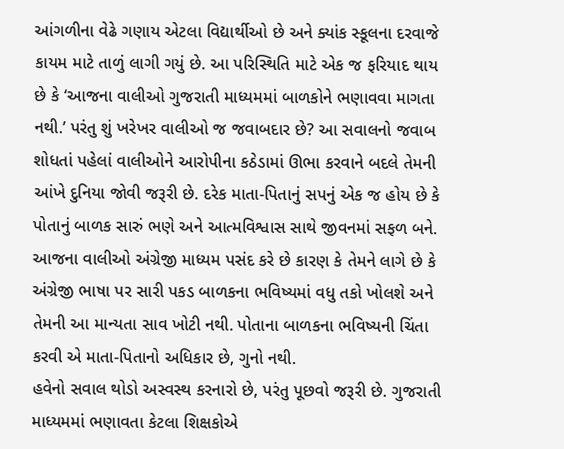આંગળીના વેઢે ગણાય એટલા વિદ્યાર્થીઓ છે અને ક્યાંક સ્કૂલના દરવાજે કાયમ માટે તાળું લાગી ગયું છે. આ પરિસ્થિતિ માટે એક જ ફરિયાદ થાય છે કે ‘આજના વાલીઓ ગુજરાતી માધ્યમમાં બાળકોને ભણાવવા માગતા નથી.’ પરંતુ શું ખરેખર વાલીઓ જ જવાબદાર છે? આ સવાલનો જવાબ શોધતાં પહેલાં વાલીઓને આરોપીના કઠેડામાં ઊભા કરવાને બદલે તેમની આંખે દુનિયા જોવી જરૂરી છે. દરેક માતા-પિતાનું સપનું એક જ હોય છે કે પોતાનું બાળક સારું ભણે અને આત્મવિશ્વાસ સાથે જીવનમાં સફળ બને. આજના વાલીઓ અંગ્રેજી માધ્યમ પસંદ કરે છે કારણ કે તેમને લાગે છે કે અંગ્રેજી ભાષા પર સારી પકડ બાળકના ભવિષ્યમાં વધુ તકો ખોલશે અને તેમની આ માન્યતા સાવ ખોટી નથી. પોતાના બાળકના ભવિષ્યની ચિંતા કરવી એ માતા-પિતાનો અધિકાર છે, ગુનો નથી.
હવેનો સવાલ થોડો અસ્વસ્થ કરનારો છે, પરંતુ પૂછવો જરૂરી છે. ગુજરાતી માધ્યમમાં ભણાવતા કેટલા શિક્ષકોએ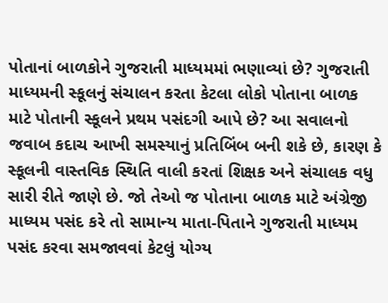પોતાનાં બાળકોને ગુજરાતી માધ્યમમાં ભણાવ્યાં છે? ગુજરાતી માધ્યમની સ્કૂલનું સંચાલન કરતા કેટલા લોકો પોતાના બાળક માટે પોતાની સ્કૂલને પ્રથમ પસંદગી આપે છે? આ સવાલનો જવાબ કદાચ આખી સમસ્યાનું પ્રતિબિંબ બની શકે છે, કારણ કે સ્કૂલની વાસ્તવિક સ્થિતિ વાલી કરતાં શિક્ષક અને સંચાલક વધુ સારી રીતે જાણે છે. જો તેઓ જ પોતાના બાળક માટે અંગ્રેજી માધ્યમ પસંદ કરે તો સામાન્ય માતા-પિતાને ગુજરાતી માધ્યમ પસંદ કરવા સમજાવવાં કેટલું યોગ્ય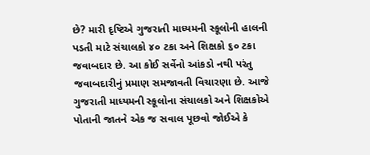છે? મારી દૃષ્ટિએ ગુજરાતી માધ્યમની સ્કૂલોની હાલની પડતી માટે સંચાલકો ૪૦ ટકા અને શિક્ષકો ૬૦ ટકા જવાબદાર છે. આ કોઈ સર્વેનો આંકડો નથી પરંતુ જવાબદારીનું પ્રમાણ સમજાવતી વિચારણા છે. આજે ગુજરાતી માધ્યમની સ્કૂલોના સંચાલકો અને શિક્ષકોએ પોતાની જાતને એક જ સવાલ પૂછવો જોઈએ કે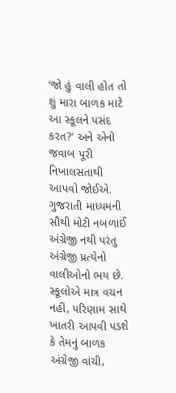‘જો હું વાલી હોત તો શું મારા બાળક માટે આ સ્કૂલને પસંદ કરત?’ અને એનો જવાબ પૂરી નિખાલસતાથી આપવો જોઈએ.
ગુજરાતી માધ્યમની સૌથી મોટી નબળાઈ અંગ્રેજી નથી પરંતુ અંગ્રેજી પ્રત્યેનો વાલીઓનો ભય છે. સ્કૂલોએ માત્ર વચન નહીં, પરિણામ સાથે ખાતરી આપવી પડશે કે તેમનું બાળક અંગ્રેજી વાંચી,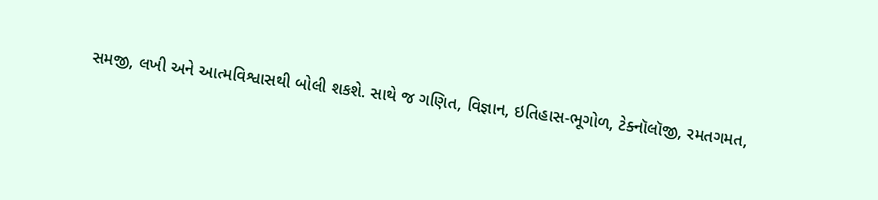સમજી, લખી અને આત્મવિશ્વાસથી બોલી શકશે. સાથે જ ગણિત, વિજ્ઞાન, ઇતિહાસ-ભૂગોળ, ટેક્નૉલૉજી, રમતગમત,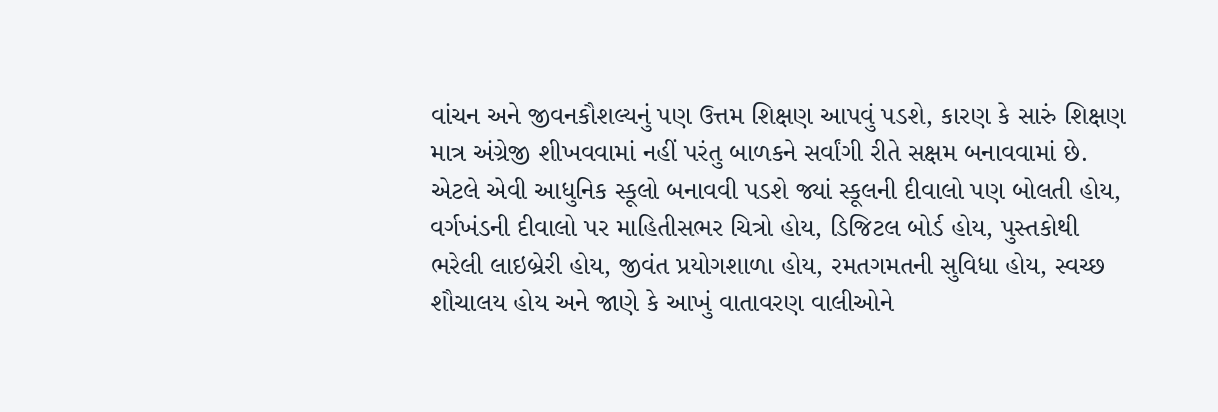વાંચન અને જીવનકૌશલ્યનું પણ ઉત્તમ શિક્ષણ આપવું પડશે, કારણ કે સારું શિક્ષણ માત્ર અંગ્રેજી શીખવવામાં નહીં પરંતુ બાળકને સર્વાંગી રીતે સક્ષમ બનાવવામાં છે. એટલે એવી આધુનિક સ્કૂલો બનાવવી પડશે જ્યાં સ્કૂલની દીવાલો પણ બોલતી હોય, વર્ગખંડની દીવાલો પર માહિતીસભર ચિત્રો હોય, ડિજિટલ બોર્ડ હોય, પુસ્તકોથી ભરેલી લાઇબ્રેરી હોય, જીવંત પ્રયોગશાળા હોય, રમતગમતની સુવિધા હોય, સ્વચ્છ શૌચાલય હોય અને જાણે કે આખું વાતાવરણ વાલીઓને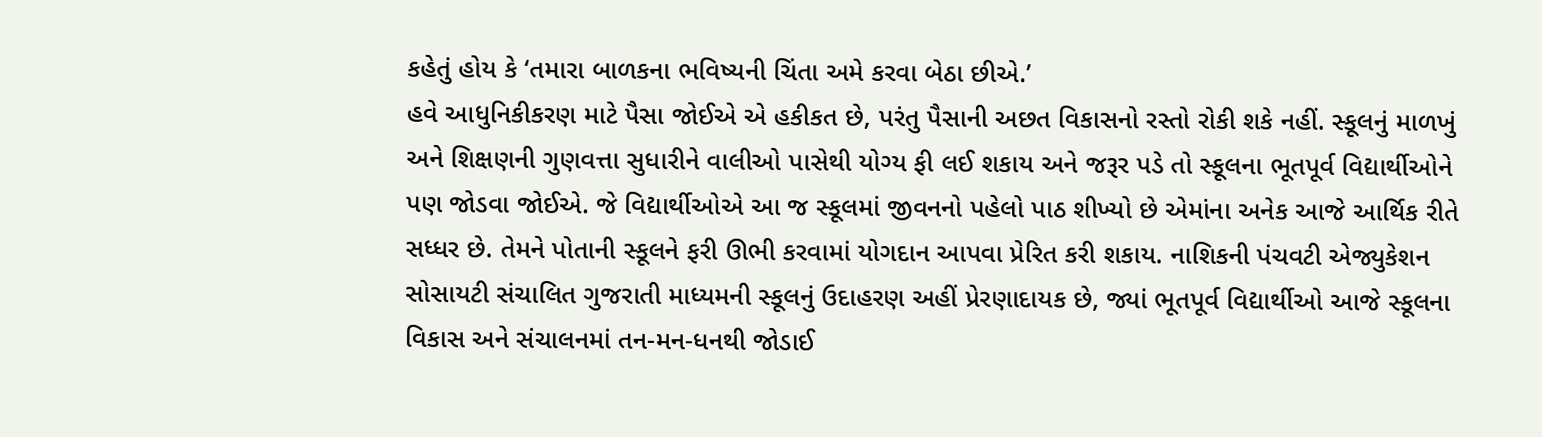કહેતું હોય કે ‘તમારા બાળકના ભવિષ્યની ચિંતા અમે કરવા બેઠા છીએ.’
હવે આધુનિકીકરણ માટે પૈસા જોઈએ એ હકીકત છે, પરંતુ પૈસાની અછત વિકાસનો રસ્તો રોકી શકે નહીં. સ્કૂલનું માળખું અને શિક્ષણની ગુણવત્તા સુધારીને વાલીઓ પાસેથી યોગ્ય ફી લઈ શકાય અને જરૂર પડે તો સ્કૂલના ભૂતપૂર્વ વિદ્યાર્થીઓને પણ જોડવા જોઈએ. જે વિદ્યાર્થીઓએ આ જ સ્કૂલમાં જીવનનો પહેલો પાઠ શીખ્યો છે એમાંના અનેક આજે આર્થિક રીતે સધ્ધર છે. તેમને પોતાની સ્કૂલને ફરી ઊભી કરવામાં યોગદાન આપવા પ્રેરિત કરી શકાય. નાશિકની પંચવટી એજ્યુકેશન સોસાયટી સંચાલિત ગુજરાતી માધ્યમની સ્કૂલનું ઉદાહરણ અહીં પ્રેરણાદાયક છે, જ્યાં ભૂતપૂર્વ વિદ્યાર્થીઓ આજે સ્કૂલના વિકાસ અને સંચાલનમાં તન-મન-ધનથી જોડાઈ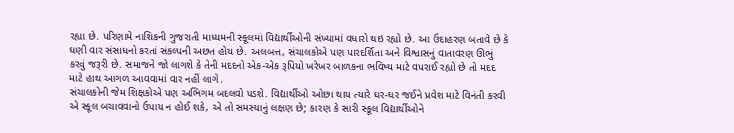રહ્યા છે. પરિણામે નાશિકની ગુજરાતી માધ્યમની સ્કૂલમાં વિદ્યાર્થીઓની સંખ્યામાં વધારો થઇ રહ્યો છે. આ ઉદાહરણ બતાવે છે કે ઘણી વાર સંસાધનો કરતાં સંકલ્પની અછત હોય છે. અલબત્ત, સંચાલકોએ પણ પારદર્શિતા અને વિશ્વાસનું વાતાવરણ ઊભું કરવું જરૂરી છે. સમાજને જો લાગશે કે તેની મદદનો એક-એક રૂપિયો ખરેખર બાળકના ભવિષ્ય માટે વપરાઈ રહ્યો છે તો મદદ માટે હાથ આગળ આવવામાં વાર નહીં લાગે.
સંચાલકોની જેમ શિક્ષકોએ પણ અભિગમ બદલવો પડશે. વિદ્યાર્થીઓ ઓછા થાય ત્યારે ઘર-ઘર જઈને પ્રવેશ માટે વિનંતી કરવી એ સ્કૂલ બચાવવાનો ઉપાય ન હોઈ શકે, એ તો સમસ્યાનું લક્ષણ છે; કારણ કે સારી સ્કૂલ વિદ્યાર્થીઓને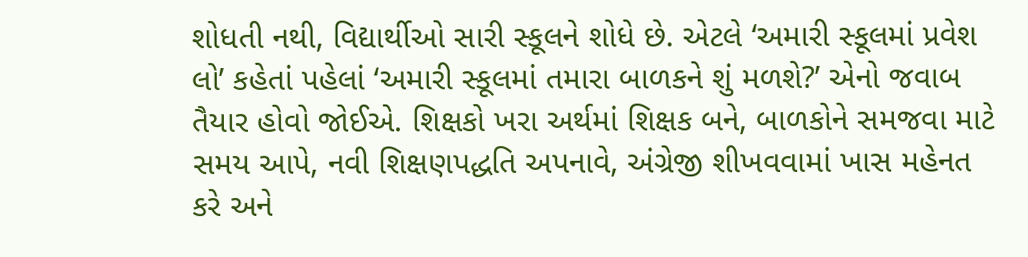શોધતી નથી, વિદ્યાર્થીઓ સારી સ્કૂલને શોધે છે. એટલે ‘અમારી સ્કૂલમાં પ્રવેશ લો’ કહેતાં પહેલાં ‘અમારી સ્કૂલમાં તમારા બાળકને શું મળશે?’ એનો જવાબ તૈયાર હોવો જોઈએ. શિક્ષકો ખરા અર્થમાં શિક્ષક બને, બાળકોને સમજવા માટે સમય આપે, નવી શિક્ષણપદ્ધતિ અપનાવે, અંગ્રેજી શીખવવામાં ખાસ મહેનત કરે અને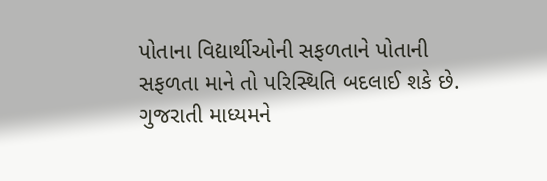પોતાના વિદ્યાર્થીઓની સફળતાને પોતાની સફળતા માને તો પરિસ્થિતિ બદલાઈ શકે છે. ગુજરાતી માધ્યમને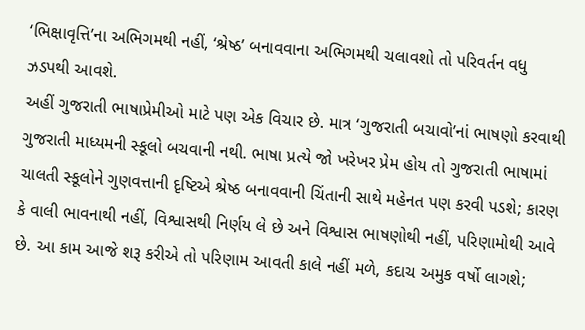‘ભિક્ષાવૃત્તિ’ના અભિગમથી નહીં, ‘શ્રેષ્ઠ’ બનાવવાના અભિગમથી ચલાવશો તો પરિવર્તન વધુ ઝડપથી આવશે.
અહીં ગુજરાતી ભાષાપ્રેમીઓ માટે પણ એક વિચાર છે. માત્ર ‘ગુજરાતી બચાવો’નાં ભાષણો કરવાથી ગુજરાતી માધ્યમની સ્કૂલો બચવાની નથી. ભાષા પ્રત્યે જો ખરેખર પ્રેમ હોય તો ગુજરાતી ભાષામાં ચાલતી સ્કૂલોને ગુણવત્તાની દૃષ્ટિએ શ્રેષ્ઠ બનાવવાની ચિંતાની સાથે મહેનત પણ કરવી પડશે; કારણ કે વાલી ભાવનાથી નહીં, વિશ્વાસથી નિર્ણય લે છે અને વિશ્વાસ ભાષણોથી નહીં, પરિણામોથી આવે છે. આ કામ આજે શરૂ કરીએ તો પરિણામ આવતી કાલે નહીં મળે, કદાચ અમુક વર્ષો લાગશે;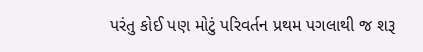પરંતુ કોઈ પણ મોટું પરિવર્તન પ્રથમ પગલાથી જ શરૂ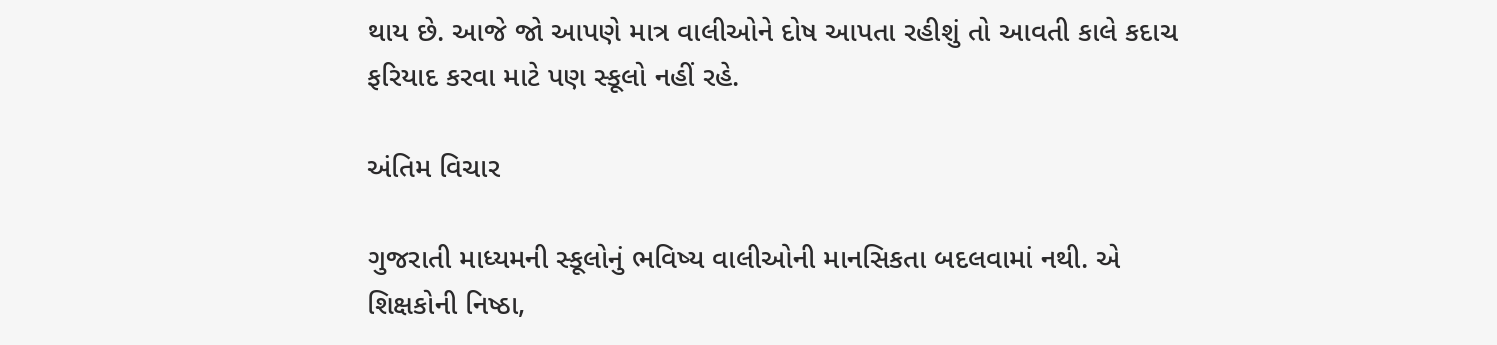થાય છે. આજે જો આપણે માત્ર વાલીઓને દોષ આપતા રહીશું તો આવતી કાલે કદાચ ફરિયાદ કરવા માટે પણ સ્કૂલો નહીં રહે.

અંતિમ વિચાર

ગુજરાતી માધ્યમની સ્કૂલોનું ભવિષ્ય વાલીઓની માનસિકતા બદલવામાં નથી. એ શિક્ષકોની નિષ્ઠા,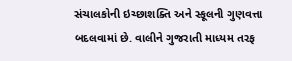સંચાલકોની ઇચ્છાશક્તિ અને સ્કૂલની ગુણવત્તા બદલવામાં છે. વાલીને ગુજરાતી માધ્યમ તરફ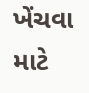ખેંચવા માટે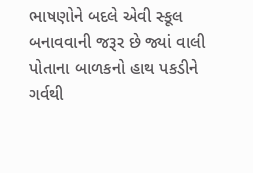ભાષણોને બદલે એવી સ્કૂલ બનાવવાની જરૂર છે જ્યાં વાલી પોતાના બાળકનો હાથ પકડીને ગર્વથી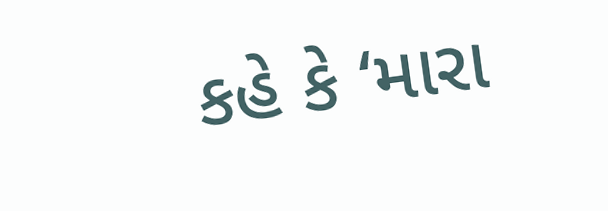કહે કે ‘મારા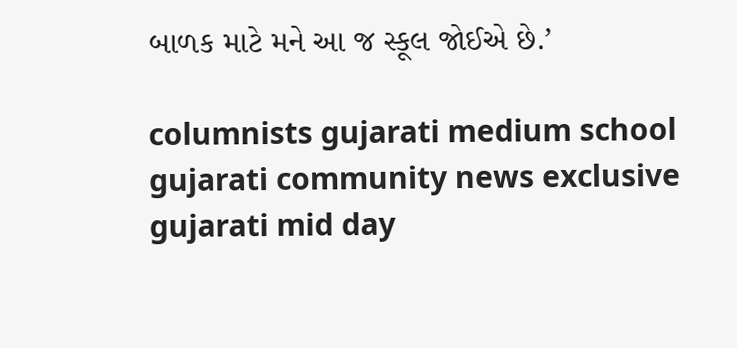બાળક માટે મને આ જ સ્કૂલ જોઈએ છે.’

columnists gujarati medium school gujarati community news exclusive gujarati mid day